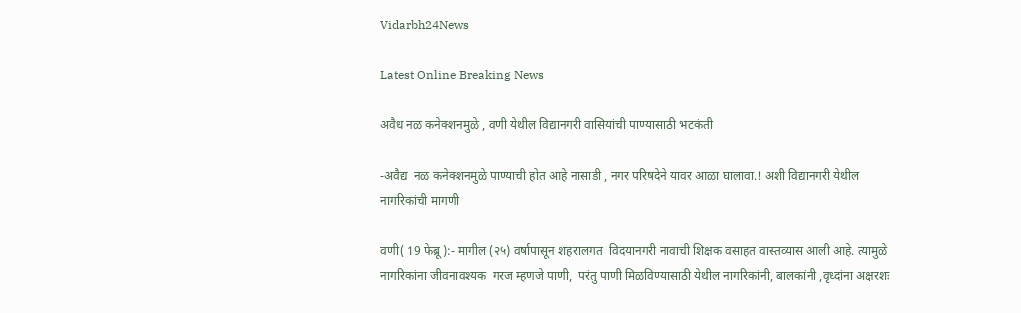Vidarbh24News

Latest Online Breaking News

अवैध नळ कनेक्शनमुळे , वणी येथील विद्यानगरी वासियांची पाण्यासाठी भटकंती

-अवैद्य  नळ कनेक्शनमुळे पाण्याची होत आहे नासाडी , नगर परिषदेने यावर आळा घालावा.! अशी विद्यानगरी येथील नागरिकांची मागणी

वणी( 19 फेब्रू ):- मागील (२५) वर्षापासून शहरालगत  विदयानगरी नावाची शिक्षक वसाहत वास्तव्यास आली आहे. त्यामुळे नागरिकांना जीवनावश्यक  गरज म्हणजे पाणी,  परंतु पाणी मिळविण्यासाठी येथील नागरिकांनी, बालकांनी ,वृध्दांना अक्षरशः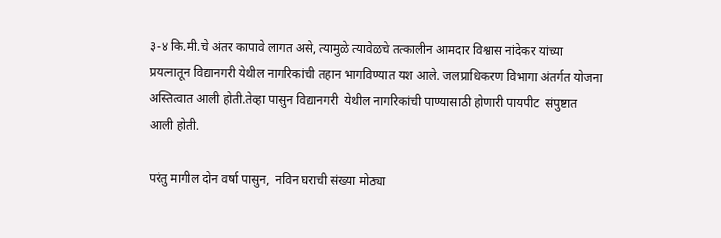३-४‌ कि.मी.चे अंतर कापावे लागत असे, त्यामुळे त्यावेळचे तत्कालीन आमदार विश्वास नांदेकर यांच्या प्रयत्नातून विद्यानगरी येथील नागरिकांची तहान भागविण्यात यश आले. जलप्राधिकरण विभागा अंतर्गत योजना अस्तित्वात आली होती.तेव्हा पासुन विद्यानगरी  येथील नागरिकांची पाण्यासाठी होणारी पायपीट  संपुष्टात आली होती.

परंतु मागील दोन वर्षा पासुन,  नविन घराची संख्या मोठ्या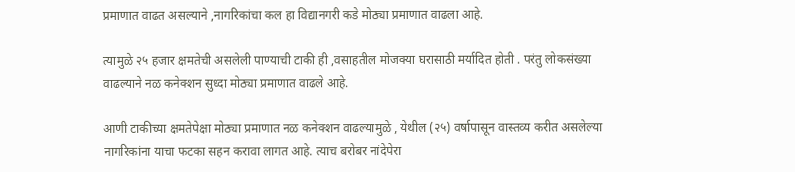प्रमाणात वाढत असल्याने ,नागरिकांचा कल हा विद्यानगरी कडे मोठ्या प्रमाणात वाढला आहे.

त्यामुळे २५ हजार क्षमतेची असलेली पाण्याची टाकी ही ,वसाहतील मोजक्या घरासाठी मर्यादित होती . परंतु लोकसंख्या वाढल्याने नळ कनेक्शन सुध्दा मोठ्या प्रमाणात वाढले आहे.

आणी टाकीच्या क्षमतेपेक्षा मोठ्या प्रमाणात नळ कनेक्शन वाढल्यामुळे , येथील (२५) वर्षापासून वास्तव्य करीत असलेल्या नागरिकांना याचा फटका सहन करावा लागत आहे. त्याच बरोबर नांदेपेरा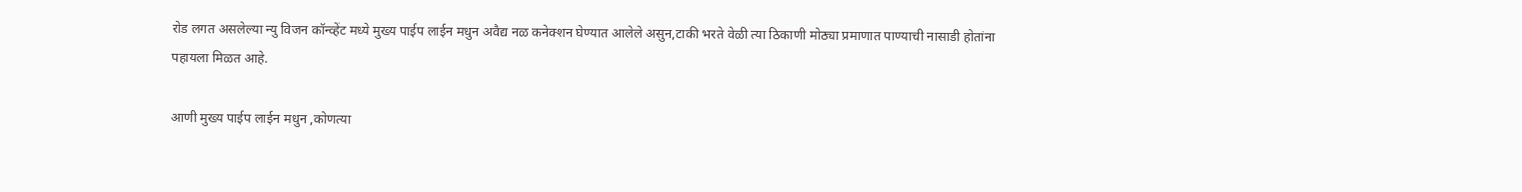रोड लगत असलेल्या न्यु विजन कॉन्व्हेंट मध्ये मुख्य पाईप लाईन मधुन अवैद्य नळ कनेक्शन घेण्यात आलेले असुन,टाकी भरते वेळी त्या ठिकाणी मोठ्या प्रमाणात पाण्याची नासाडी होतांना पहायला मिळत आहे.

आणी मुख्य पाईप लाईन मधुन ,कोणत्या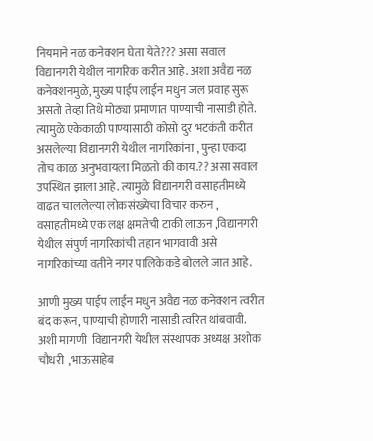नियमाने नळ कनेक्शन घेता येते??? असा सवाल विद्यानगरी येथील नागरिक करीत आहे. अशा अवैद्य नळ कनेक्शनमुळे, मुख्य पाईप लाईन मधुन जल प्रवाह सुरू असतो तेव्हा तिथे मोठ्या प्रमाणात पाण्याची नासाडी होते. त्यामुळे एकेकाळी पाण्यासाठी कोसो दुर भटकंती करीत असलेल्या विद्यानगरी येथील नागरिकांना , पुन्हा एकदा तोच काळ अनुभवायला मिळतो की काय.?? असा सवाल उपस्थित झाला आहे. त्यामुळे विद्यानगरी वसाहतीमध्ये वाढत चाललेल्या लोकसंख्येचा विचार करुन , वसाहतीमध्ये एक लक्ष क्षमतेची टाकी लाऊन ,विद्यानगरी येथील संपुर्ण नागरिकांची तहान भागवावी असे नागरिकांच्या वतीने नगर पालिकेकडे बोलले जात आहे.

आणी मुख्य पाईप लाईन मधुन अवैद्य नळ कनेक्शन त्वरीत बंद करून, पाण्याची होणारी नासाडी त्वरित थांबवावी.  अशी मागणी  विद्यानगरी येथील संस्थापक अध्यक्ष अशोक चौधरी  ,भाऊसाहेब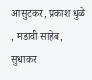आसुटकर, प्रकाश धुळे , मडावी साहेब, सुधाकर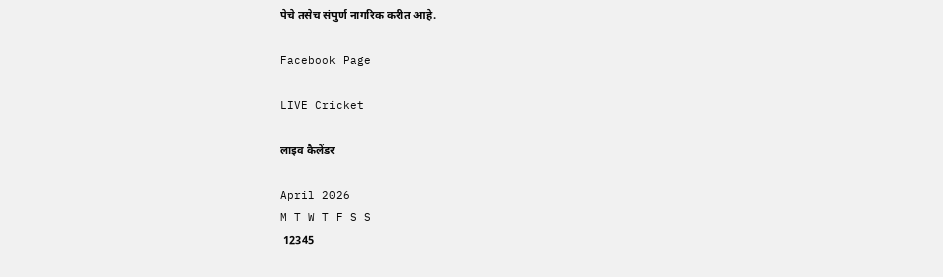पेचे तसेच संपुर्ण नागरिक करीत आहे.

Facebook Page

LIVE Cricket

लाइव कैलेंडर

April 2026
M T W T F S S
 12345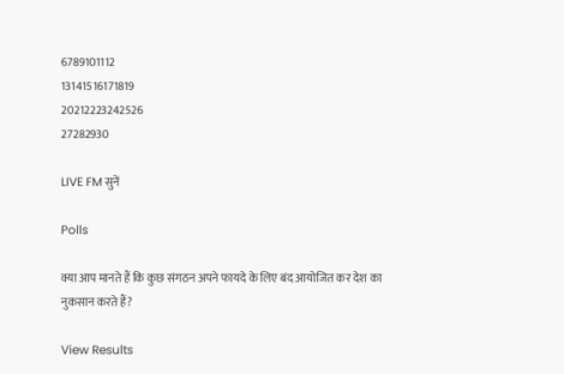6789101112
13141516171819
20212223242526
27282930

LIVE FM सुनें

Polls

क्या आप मानते हैं कि कुछ संगठन अपने फायदे के लिए बंद आयोजित कर देश का नुकसान करते हैं?

View Results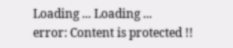Loading ... Loading ...
error: Content is protected !!